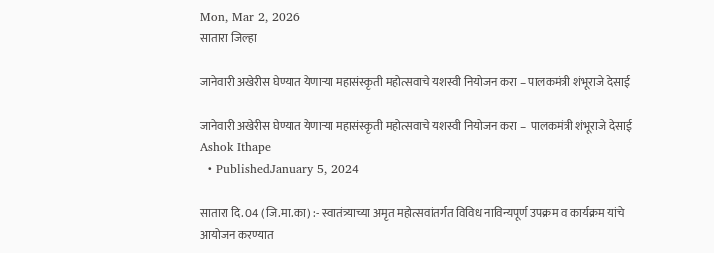Mon, Mar 2, 2026
सातारा जिल्हा

जानेवारी अखेरीस घेण्यात येणाऱ्या महासंस्कृती महोत्सवाचे यशस्वी नियोजन करा – पालकमंत्री शंभूराजे देसाई

जानेवारी अखेरीस घेण्यात येणाऱ्या महासंस्कृती महोत्सवाचे यशस्वी नियोजन करा –  पालकमंत्री शंभूराजे देसाई
Ashok Ithape
  • PublishedJanuary 5, 2024

सातारा दि. 04 (जि.मा.का) :- स्वातंत्र्याच्या अमृत महोत्सवांतर्गत विविध नाविन्यपूर्ण उपक्रम व कार्यक्रम यांचे आयोजन करण्यात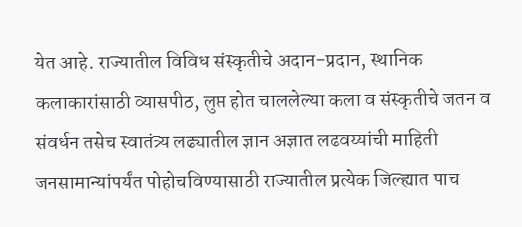येत आहे. राज्यातील विविध संस्कृतीचे अदान-प्रदान, स्थानिक कलाकारांसाठी व्यासपीठ, लुप्त होत चाललेल्या कला व संस्कृतीचे जतन व संवर्धन तसेच स्वातंत्र्य लढ्यातील ज्ञान अज्ञात लढवय्यांची माहिती जनसामान्यांपर्यंत पोहोचविण्यासाठी राज्यातील प्रत्येक जिल्ह्यात पाच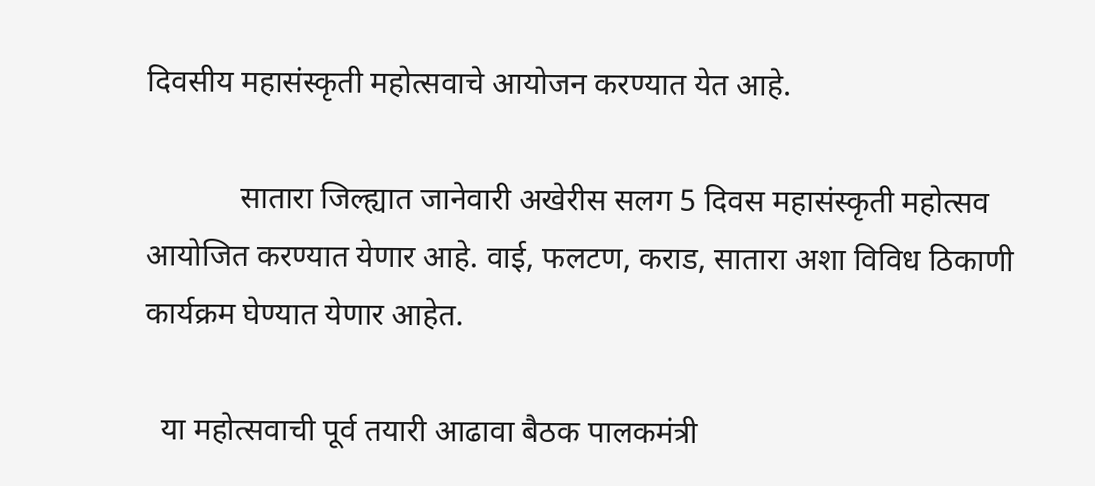दिवसीय महासंस्कृती महोत्सवाचे आयोजन करण्यात येत आहे.

            सातारा जिल्ह्यात जानेवारी अखेरीस सलग 5 दिवस महासंस्कृती महोत्सव आयोजित करण्यात येणार आहे. वाई, फलटण, कराड, सातारा अशा विविध ठिकाणी कार्यक्रम घेण्यात येणार आहेत.

  या महोत्सवाची पूर्व तयारी आढावा बैठक पालकमंत्री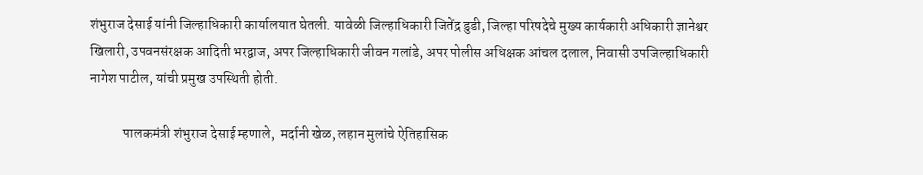शंभुराज देसाई यांनी जिल्हाधिकारी कार्यालयात घेतली. यावेळी जिल्हाधिकारी जितेंद्र डुडी, जिल्हा परिषदेचे मुख्य कार्यकारी अधिकारी ज्ञानेश्वर खिलारी, उपवनसंरक्षक आदिती भरद्वाज, अपर जिल्हाधिकारी जीवन गलांडे, अपर पोलीस अधिक्षक आंचल दलाल, निवासी उपजिल्हाधिकारी नागेश पाटील, यांची प्रमुख उपस्थिती होती.

            पालकमंत्री शंभुराज देसाई म्हणाले,  मर्दानी खेळ, लहान मुलांचे ऐतिहासिक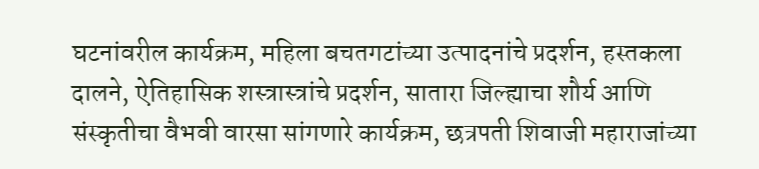घटनांवरील कार्यक्रम, महिला बचतगटांच्या उत्पादनांचे प्रदर्शन, हस्तकला दालने, ऐतिहासिक शस्त्रास्त्रांचे प्रदर्शन, सातारा जिल्ह्याचा शौर्य आणि संस्कृतीचा वैभवी वारसा सांगणारे कार्यक्रम, छत्रपती शिवाजी महाराजांच्या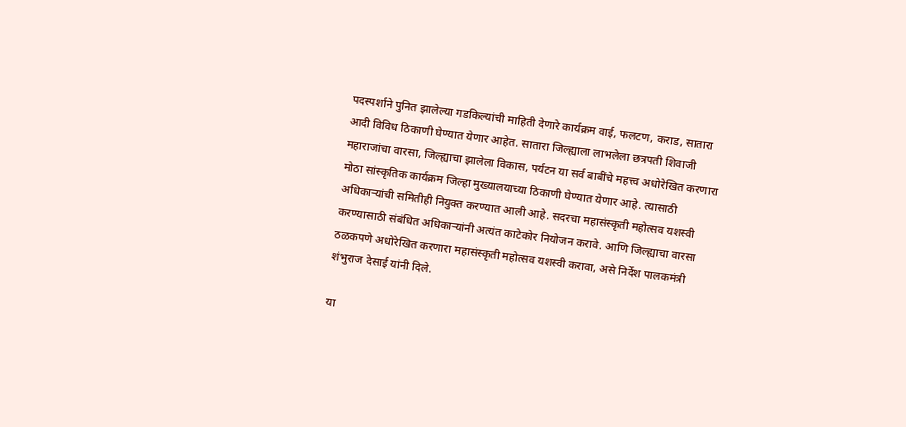पदस्पर्शाने पुनित झालेल्या गडकिल्यांची माहिती देणारे कार्यक्रम वाई, फलटण, कराड, सातारा आदी विविध ठिकाणी घेण्यात येणार आहेत. सातारा जिल्ह्याला लाभलेला छत्रपती शिवाजी महाराजांचा वारसा, जिल्ह्याचा झालेला विकास, पर्यटन या सर्व बाबींचे महत्त्व अधोरेखित करणारा मोठा सांस्कृतिक कार्यक्रम जिल्हा मुख्यालयाच्या ठिकाणी घेण्यात येणार आहे. त्यासाठी अधिकाऱ्यांची समितीही नियुक्त करण्यात आली आहे. सदरचा महासंस्कृती महोत्सव यशस्वी करण्यासाठी संबंधित अधिकाऱ्यांनी अत्यंत काटेकोर नियोजन करावे. आणि जिल्ह्याचा वारसा ठळकपणे अधोरेखित करणारा महासंस्कृती महोत्सव यशस्वी करावा, असे निर्देश पालकमंत्री शंभुराज देसाई यांनी दिले.

या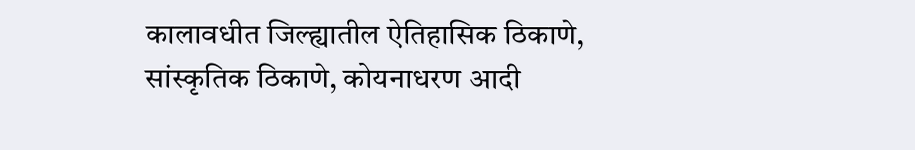कालावधीत जिल्ह्यातील ऐतिहासिक ठिकाणे, सांस्कृतिक ठिकाणे, कोयनाधरण आदी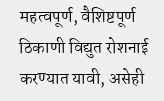महत्वपूर्ण, वैशिष्टपूर्ण ठिकाणी विद्युत रोशनाई करण्यात यावी, असेही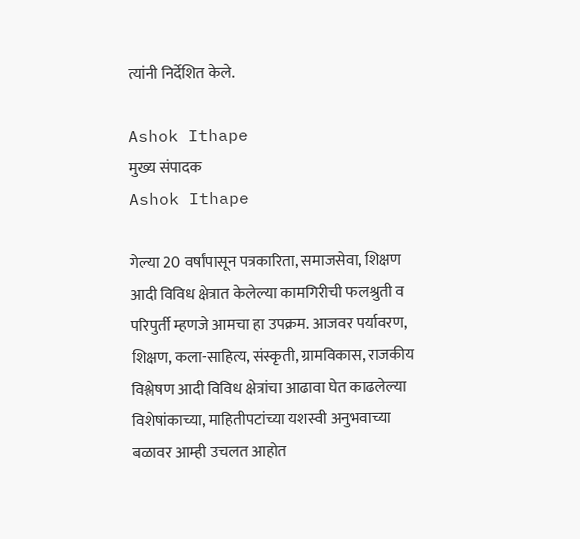त्यांनी निर्देशित केले.

Ashok Ithape
मुख्य संपादक
Ashok Ithape

गेल्या 20 वर्षांपासून पत्रकारिता, समाजसेवा, शिक्षण आदी विविध क्षेत्रात केलेल्या कामगिरीची फलश्रुती व परिपुर्ती म्हणजे आमचा हा उपक्रम. आजवर पर्यावरण, शिक्षण, कला-साहित्य, संस्कृती, ग्रामविकास, राजकीय विश्लेषण आदी विविध क्षेत्रांचा आढावा घेत काढलेल्या विशेषांकाच्या, माहितीपटांच्या यशस्वी अनुभवाच्या बळावर आम्ही उचलत आहोत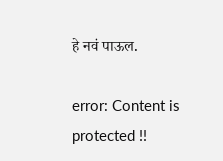हे नवं पाऊल.

error: Content is protected !!